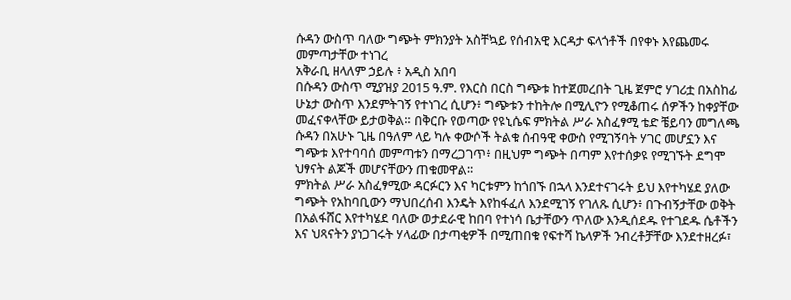ሱዳን ውስጥ ባለው ግጭት ምክንያት አስቸኳይ የሰብአዊ እርዳታ ፍላጎቶች በየቀኑ እየጨመሩ መምጣታቸው ተነገረ
አቅራቢ ዘላለም ኃይሉ ፥ አዲስ አበባ
በሱዳን ውስጥ ሚያዝያ 2015 ዓ.ም. የእርስ በርስ ግጭቱ ከተጀመረበት ጊዜ ጀምሮ ሃገሪቷ በአስከፊ ሁኔታ ውስጥ እንደምትገኝ የተነገረ ሲሆን፥ ግጭቱን ተከትሎ በሚሊዮን የሚቆጠሩ ሰዎችን ከቀያቸው መፈናቀላቸው ይታወቅል። በቅርቡ የወጣው የዩኒሴፍ ምክትል ሥራ አስፈፃሚ ቴድ ቼይባን መግለጫ ሱዳን በአሁኑ ጊዜ በዓለም ላይ ካሉ ቀውሶች ትልቁ ሰብዓዊ ቀውስ የሚገኝባት ሃገር መሆኗን እና ግጭቱ እየተባባሰ መምጣቱን በማረጋገጥ፥ በዚህም ግጭት በጣም እየተሰቃዩ የሚገኙት ደግሞ ህፃናት ልጆች መሆናቸውን ጠቁመዋል።
ምክትል ሥራ አስፈፃሚው ዳርፉርን እና ካርቱምን ከጎበኙ በኋላ እንደተናገሩት ይህ እየተካሄደ ያለው ግጭት የአከባቢውን ማህበረሰብ እንዴት እየከፋፈለ እንደሚገኝ የገለጹ ሲሆን፥ በጉብኝታቸው ወቅት በአልፋሸር እየተካሄደ ባለው ወታደራዊ ከበባ የተነሳ ቤታቸውን ጥለው እንዲሰደዱ የተገደዱ ሴቶችን እና ህጻናትን ያነጋገሩት ሃላፊው በታጣቂዎች በሚጠበቁ የፍተሻ ኬላዎች ንብረቶቻቸው እንደተዘረፉ፣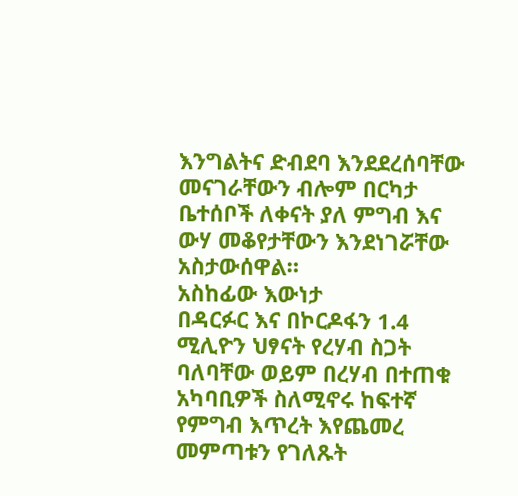እንግልትና ድብደባ እንደደረሰባቸው መናገራቸውን ብሎም በርካታ ቤተሰቦች ለቀናት ያለ ምግብ እና ውሃ መቆየታቸውን እንደነገሯቸው አስታውሰዋል።
አስከፊው እውነታ
በዳርፉር እና በኮርዶፋን 1.4 ሚሊዮን ህፃናት የረሃብ ስጋት ባለባቸው ወይም በረሃብ በተጠቁ አካባቢዎች ስለሚኖሩ ከፍተኛ የምግብ እጥረት እየጨመረ መምጣቱን የገለጹት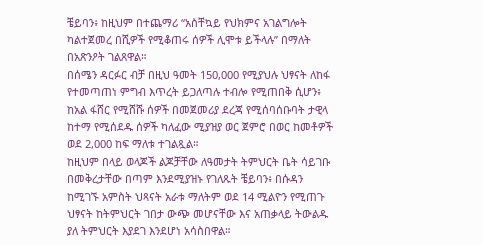ቼይባን፥ ከዚህም በተጨማሪ “አስቸኳይ የህክምና አገልግሎት ካልተጀመረ በሺዎች የሚቆጠሩ ሰዎች ሊሞቱ ይችላሉ” በማለት በአጽንዖት ገልጸዋል።
በሰሜን ዳርፉር ብቻ በዚህ ዓመት 150,000 የሚያህሉ ህፃናት ለከፋ የተመጣጠነ ምግብ እጥረት ይጋለጣሉ ተብሎ የሚጠበቅ ሲሆን፥ ከአል ፋሸር የሚሸሹ ሰዎች በመጀመሪያ ደረጃ የሚሰባሰቡባት ታዊላ ከተማ የሚሰደዱ ሰዎች ካለፈው ሚያዝያ ወር ጀምሮ በወር ከመቶዎች ወደ 2,000 ከፍ ማለቱ ተገልጿል።
ከዚህም በላይ ወላጆች ልጆቻቸው ለዓመታት ትምህርት ቤት ሳይገቡ በመቅረታቸው በጣም እንደሚያዝኑ የገለጹት ቼይባን፥ በሱዳን ከሚገኙ አምስት ህጻናት አራቱ ማለትም ወደ 14 ሚልዮን የሚጠጉ ህፃናት ከትምህርት ገበታ ውጭ መሆናቸው እና አጠቃላይ ትውልዱ ያለ ትምህርት እያደገ እንደሆነ አሳስበዋል።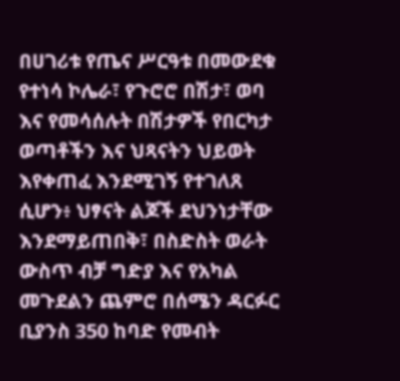በሀገሪቱ የጤና ሥርዓቱ በመውደቁ የተነሳ ኮሌራ፣ የጉሮሮ በሽታ፣ ወባ እና የመሳሰሉት በሽታዎች የበርካታ ወጣቶችን እና ህጻናትን ህይወት እየቀጠፈ እንደሚገኝ የተገለጸ ሲሆን፥ ህፃናት ልጆች ደህንነታቸው እንደማይጠበቅ፣ በስድስት ወራት ውስጥ ብቻ ግድያ እና የአካል መጉደልን ጨምሮ በሰሜን ዳርፉር ቢያንስ 350 ከባድ የመብት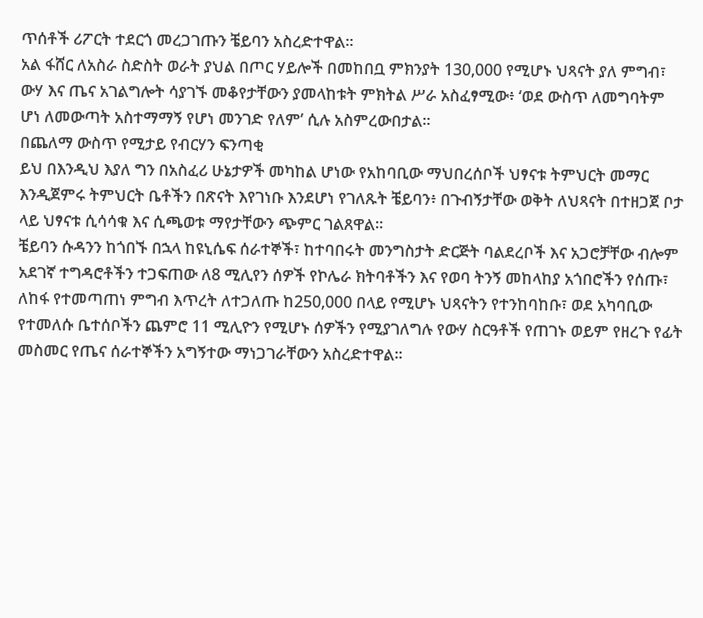ጥሰቶች ሪፖርት ተደርጎ መረጋገጡን ቼይባን አስረድተዋል።
አል ፋሸር ለአስራ ስድስት ወራት ያህል በጦር ሃይሎች በመከበቧ ምክንያት 130,000 የሚሆኑ ህጻናት ያለ ምግብ፣ ውሃ እና ጤና አገልግሎት ሳያገኙ መቆየታቸውን ያመላከቱት ምክትል ሥራ አስፈፃሚው፥ ‘ወደ ውስጥ ለመግባትም ሆነ ለመውጣት አስተማማኝ የሆነ መንገድ የለም’ ሲሉ አስምረውበታል።
በጨለማ ውስጥ የሚታይ የብርሃን ፍንጣቂ
ይህ በእንዲህ እያለ ግን በአስፈሪ ሁኔታዎች መካከል ሆነው የአከባቢው ማህበረሰቦች ህፃናቱ ትምህርት መማር እንዲጀምሩ ትምህርት ቤቶችን በጽናት እየገነቡ እንደሆነ የገለጹት ቼይባን፥ በጉብኝታቸው ወቅት ለህጻናት በተዘጋጀ ቦታ ላይ ህፃናቱ ሲሳሳቁ እና ሲጫወቱ ማየታቸውን ጭምር ገልጸዋል።
ቼይባን ሱዳንን ከጎበኙ በኋላ ከዩኒሴፍ ሰራተኞች፣ ከተባበሩት መንግስታት ድርጅት ባልደረቦች እና አጋሮቻቸው ብሎም አደገኛ ተግዳሮቶችን ተጋፍጠው ለ8 ሚሊየን ሰዎች የኮሌራ ክትባቶችን እና የወባ ትንኝ መከላከያ አጎበሮችን የሰጡ፣ ለከፋ የተመጣጠነ ምግብ እጥረት ለተጋለጡ ከ250,000 በላይ የሚሆኑ ህጻናትን የተንከባከቡ፣ ወደ አካባቢው የተመለሱ ቤተሰቦችን ጨምሮ 11 ሚሊዮን የሚሆኑ ሰዎችን የሚያገለግሉ የውሃ ስርዓቶች የጠገኑ ወይም የዘረጉ የፊት መስመር የጤና ሰራተኞችን አግኝተው ማነጋገራቸውን አስረድተዋል።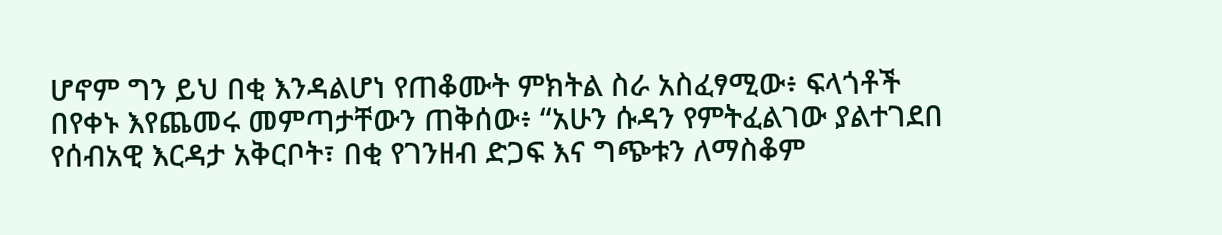ሆኖም ግን ይህ በቂ እንዳልሆነ የጠቆሙት ምክትል ስራ አስፈፃሚው፥ ፍላጎቶች በየቀኑ እየጨመሩ መምጣታቸውን ጠቅሰው፥ “አሁን ሱዳን የምትፈልገው ያልተገደበ የሰብአዊ እርዳታ አቅርቦት፣ በቂ የገንዘብ ድጋፍ እና ግጭቱን ለማስቆም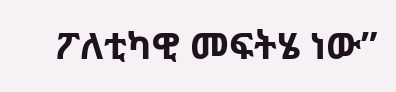ፖለቲካዊ መፍትሄ ነው”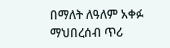በማለት ለዓለም አቀፉ ማህበረሰብ ጥሪ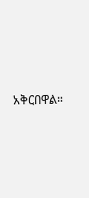አቅርበዋል።